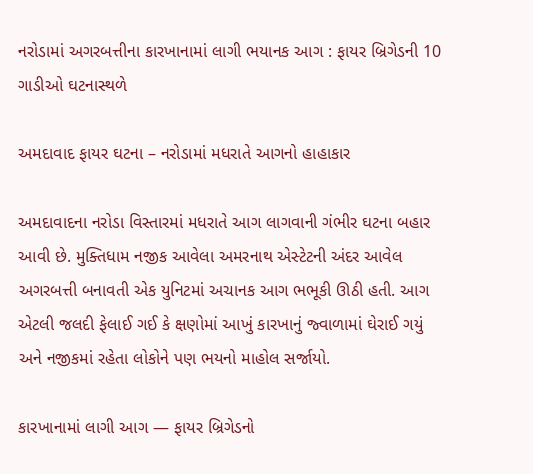નરોડામાં અગરબત્તીના કારખાનામાં લાગી ભયાનક આગ : ફાયર બ્રિગેડની 10 ગાડીઓ ઘટનાસ્થળે

અમદાવાદ ફાયર ઘટના – નરોડામાં મધરાતે આગનો હાહાકાર

અમદાવાદના નરોડા વિસ્તારમાં મધરાતે આગ લાગવાની ગંભીર ઘટના બહાર આવી છે. મુક્તિધામ નજીક આવેલા અમરનાથ એસ્ટેટની અંદર આવેલ અગરબત્તી બનાવતી એક યુનિટમાં અચાનક આગ ભભૂકી ઊઠી હતી. આગ એટલી જલદી ફેલાઈ ગઈ કે ક્ષણોમાં આખું કારખાનું જ્વાળામાં ઘેરાઈ ગયું અને નજીકમાં રહેતા લોકોને પણ ભયનો માહોલ સર્જાયો.

કારખાનામાં લાગી આગ — ફાયર બ્રિગેડનો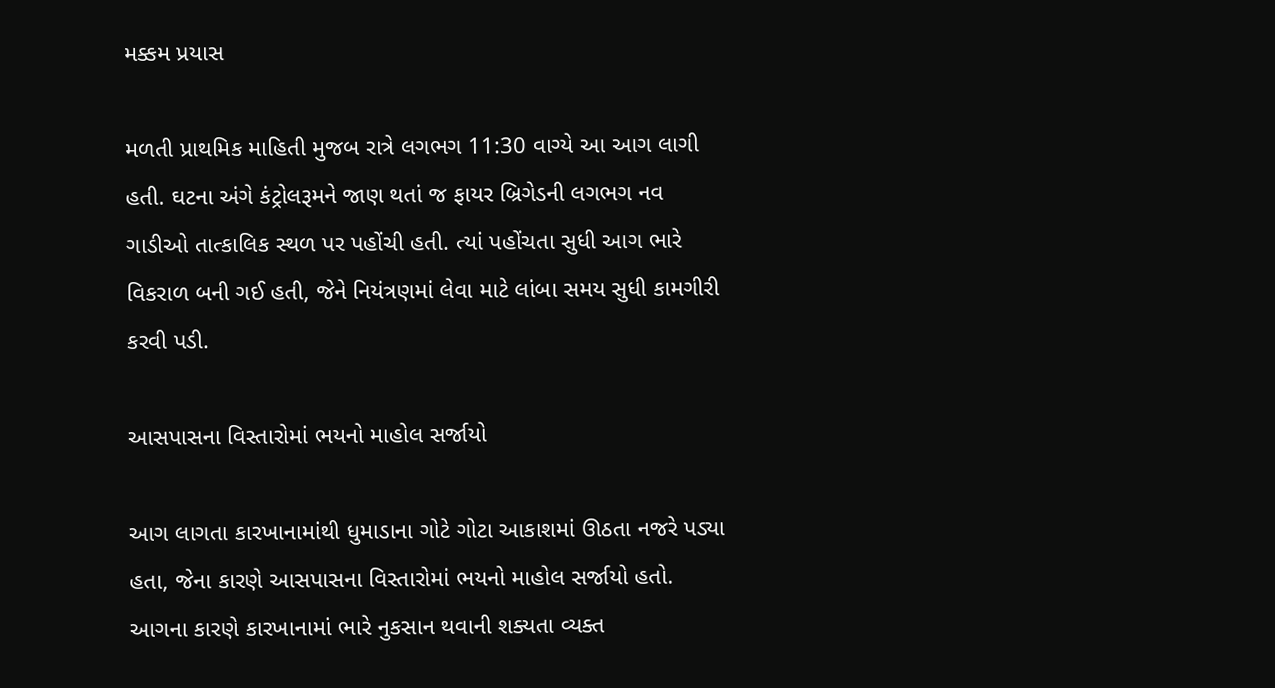મક્કમ પ્રયાસ

મળતી પ્રાથમિક માહિતી મુજબ રાત્રે લગભગ 11:30 વાગ્યે આ આગ લાગી હતી. ઘટના અંગે કંટ્રોલરૂમને જાણ થતાં જ ફાયર બ્રિગેડની લગભગ નવ ગાડીઓ તાત્કાલિક સ્થળ પર પહોંચી હતી. ત્યાં પહોંચતા સુધી આગ ભારે વિકરાળ બની ગઈ હતી, જેને નિયંત્રણમાં લેવા માટે લાંબા સમય સુધી કામગીરી કરવી પડી.

આસપાસના વિસ્તારોમાં ભયનો માહોલ સર્જાયો

આગ લાગતા કારખાનામાંથી ધુમાડાના ગોટે ગોટા આકાશમાં ઊઠતા નજરે પડ્યા હતા, જેના કારણે આસપાસના વિસ્તારોમાં ભયનો માહોલ સર્જાયો હતો. આગના કારણે કારખાનામાં ભારે નુકસાન થવાની શક્યતા વ્યક્ત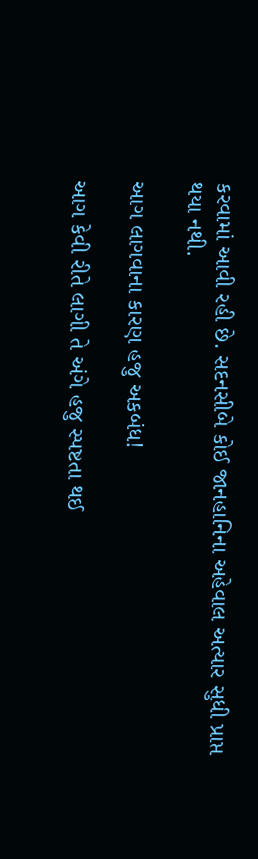કરવામાં આવી રહી છે. સદનસીબે કોઈ જાનહાનિના અહેવાલ અત્યાર સુધી પ્રાપ્ત થયા નથી.

આગ લાગવાના કારણ હજુ અકબંધ!

આગ કેવી રીતે લાગી તે અંગે હજુ સ્પષ્ટતા થઈ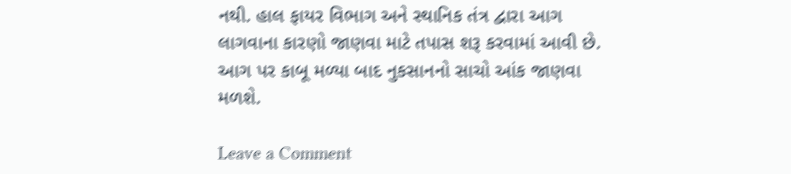નથી. હાલ ફાયર વિભાગ અને સ્થાનિક તંત્ર દ્વારા આગ લાગવાના કારણો જાણવા માટે તપાસ શરૂ કરવામાં આવી છે. આગ પર કાબૂ મળ્યા બાદ નુકસાનનો સાચો આંક જાણવા મળશે.

Leave a Comment